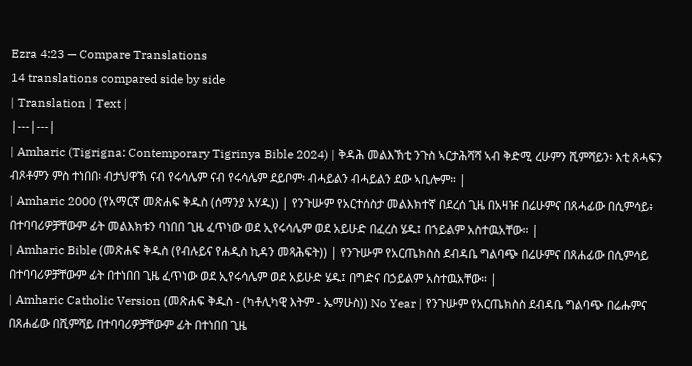Ezra 4:23 — Compare Translations
14 translations compared side by side
| Translation | Text |
|---|---|
| Amharic (Tigrigna: Contemporary Tigrinya Bible 2024) | ቅዳሕ መልእኽቲ ንጉስ ኣርታሕሻሻ ኣብ ቅድሚ ረሁምን ሺምሻይን፡ እቲ ጸሓፍን ብጾቶምን ምስ ተነበበ፡ ብታህዋኽ ናብ የሩሳሌም ናብ የሩሳሌም ደይቦም፡ ብሓይልን ብሓይልን ደው ኣቢሎም። |
| Amharic 2000 (የአማርኛ መጽሐፍ ቅዱስ (ሰማንያ አሃዱ)) | የንጉሡም የአርተሰስታ መልእክተኛ በደረሰ ጊዜ በአዛዡ በሬሁምና በጸሓፊው በሲምሳይ፥ በተባባሪዎቻቸውም ፊት መልእክቱን ባነበበ ጊዜ ፈጥነው ወደ ኢየሩሳሌም ወደ አይሁድ በፈረስ ሄዱ፤ በኀይልም አስተዉአቸው። |
| Amharic Bible (መጽሐፍ ቅዱስ (የብሉይና የሐዲስ ኪዳን መጻሕፍት)) | የንጉሡም የአርጤክስስ ደብዳቤ ግልባጭ በሬሁምና በጸሐፊው በሲምሳይ በተባባሪዎቻቸውም ፊት በተነበበ ጊዜ ፈጥነው ወደ ኢየሩሳሌም ወደ አይሁድ ሄዱ፤ በግድና በኃይልም አስተዉአቸው። |
| Amharic Catholic Version (መጽሐፍ ቅዱስ - (ካቶሊካዊ እትም - ኤማሁስ)) No Year | የንጉሡም የአርጤክስስ ደብዳቤ ግልባጭ በሬሑምና በጸሐፊው በሺምሻይ በተባባሪዎቻቸውም ፊት በተነበበ ጊዜ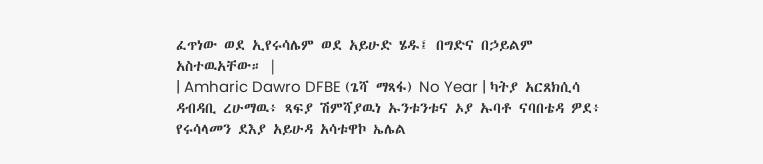ፈጥነው ወደ ኢየሩሳሌም ወደ አይሁድ ሄዱ፤ በግድና በኃይልም አስተዉአቸው። |
| Amharic Dawro DFBE (ጌሻ ማጻፋ) No Year | ካትያ አርጸክሲሳ ዳብዳቢ ረሁማዉ፥ ጻፍያ ሽምሻያዉነ ኡንቱንቱና ኦያ ኡባቶ ናባበቴዳ ዎደ፥ የሩሳላመን ደእያ አይሁዳ አሳቱዋኮ ኤሌል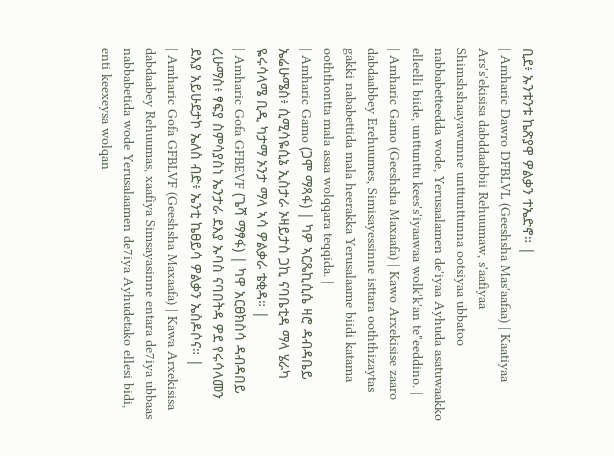ቢደ፥ ኡንቱንቱ ኬጽያዋ ዎልቃን ተኤድኖ። |
| Amharic Dawro DFBLVL (Geeshsha Mas'aafaa) | Kaatiyaa Ars's'ekisisa dabddaabbii Rehuumaw, s'aafiyaa Shimshshaayawunne unttunttunna ootsiyaa ubbatoo nabbabetteedda wode, Yerusaalamen de'iyaa Ayhuda asatuwaakko elleelli biide, unttunttu kees's'iyaawaa wolk'k'an te"eeddino. |
| Amharic Gamo (Geeshsha Maxaafa) | Kawo Arxekisise zaaro dabdaabbey Erehuumes, Simisayessinne isttara ooththizaytas gakki nababettida mala heerakka Yerusalaame biidi katama ooththontta mala asaa wolqqara teqqida. |
| Amharic Gamo (ጋሞ ማጻፋ) | ካዎ ኣርጼኪሲሴ ዛሮ ዳብዳቤይ ኤሬሁሜስ፥ ሲሚሳዬሲኔ ኢስታራ ኦዛይታስ ጋኪ ናባቤቲዳ ማላ ሄራካ ዬሩሳላሜ ቢዲ ካታማ ኦንታ ማላ ኣሳ ዎልቃራ ቴቂዳ። |
| Amharic Gofa GFBEVF (ጌሻ ማፃፋ) | ካዋ አርፀክስሳ ዳብዳበይ ረሁማስ፥ ፃፍያ ስምሳያስነ ኤንታራ ደእያ ኡባስ ናባበትዳ ዎደ የሩሳላመን ደእያ አይሁደታኮ ኤለስ ብድ፥ ኤንቲ ኬፀይሳ ዎልቃን ኤስዶሶና። |
| Amharic Gofa GFBLVF (Geeshsha Maxaafa) | Kawa Arxekisisa dabdaabey Rehuumas, xaafiya Simsayasinne entara de7iya ubbaas nabbabetida wode Yerusalaamen de7iya Ayhudetako ellesi bidi, enti keexeysa wolqan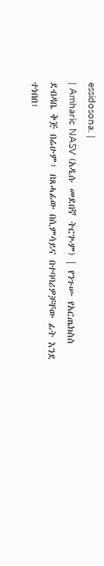essidosona. |
| Amharic NASV (አዲሱ መደበኛ ትርጒም) | የንጉሡ የአርጤክስስ ደብዳቤ ቅጅ በሬሁም፣ በጸሓፊው በሲምሳይና በተባባሪዎቻቸው ፊት እንደ ተነበበ፣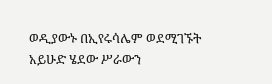ወዲያውኑ በኢየሩሳሌም ወደሚገኙት አይሁድ ሄደው ሥራውን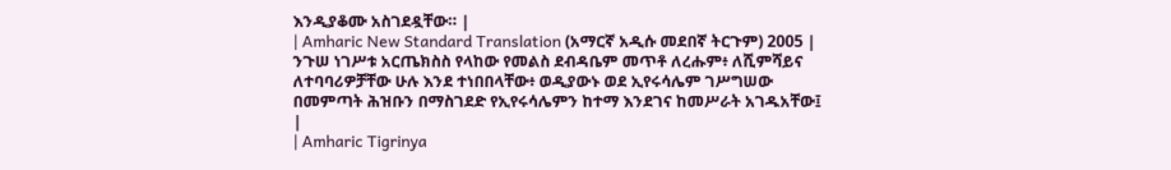እንዲያቆሙ አስገደዷቸው። |
| Amharic New Standard Translation (አማርኛ አዲሱ መደበኛ ትርጉም) 2005 | ንጉሠ ነገሥቱ አርጤክስስ የላከው የመልስ ደብዳቤም መጥቶ ለረሑም፥ ለሺምሻይና ለተባባሪዎቻቸው ሁሉ እንደ ተነበበላቸው፥ ወዲያውኑ ወደ ኢየሩሳሌም ገሥግሠው በመምጣት ሕዝቡን በማስገደድ የኢየሩሳሌምን ከተማ እንደገና ከመሥራት አገዱአቸው፤ |
| Amharic Tigrinya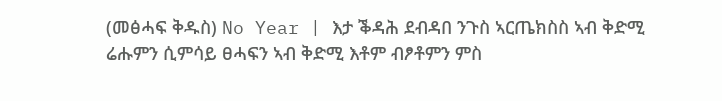(መፅሓፍ ቅዱስ) No Year | እታ ቕዳሕ ደብዳበ ንጉስ ኣርጤክስስ ኣብ ቅድሚ ሬሑምን ሲምሳይ ፀሓፍን ኣብ ቅድሚ እቶም ብፆቶምን ምስ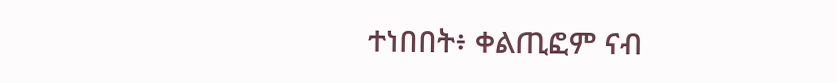ተነበበት፥ ቀልጢፎም ናብ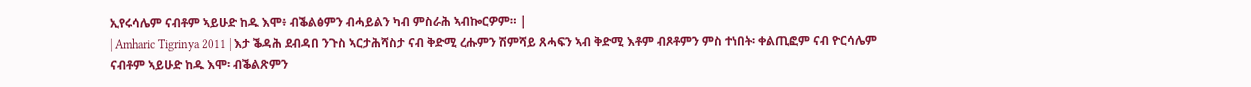ኢየሩሳሌም ናብቶም ኣይሁድ ከዱ እሞ፥ ብቕልፅምን ብሓይልን ካብ ምስራሕ ኣብኰርዎም። |
| Amharic Tigrinya 2011 | እታ ቕዳሕ ደብዳበ ንጉስ ኣርታሕሻስታ ናብ ቅድሚ ረሑምን ሽምሻይ ጸሓፍን ኣብ ቅድሚ እቶም ብጾቶምን ምስ ተነበት፡ ቀልጢፎም ናብ ዮርሳሌም ናብቶም ኣይሁድ ከዱ እሞ፡ ብቕልጽምን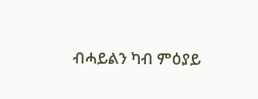ብሓይልን ካብ ምዕያይ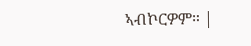ኣብኮርዎም። |